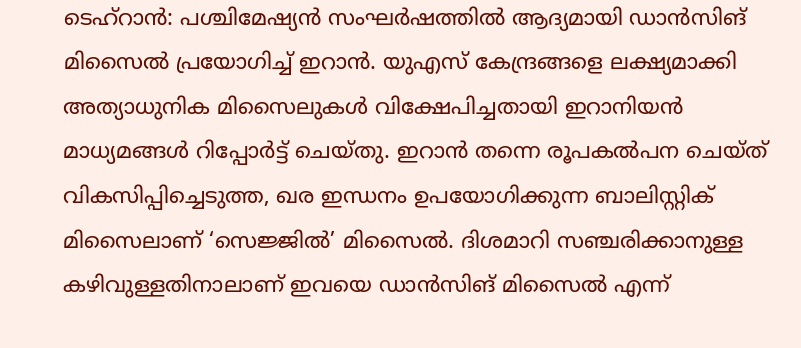ടെഹ്റാൻ: പശ്ചിമേഷ്യൻ സംഘർഷത്തിൽ ആദ്യമായി ഡാൻസിങ് മിസൈൽ പ്രയോഗിച്ച് ഇറാൻ. യുഎസ് കേന്ദ്രങ്ങളെ ലക്ഷ്യമാക്കി അത്യാധുനിക മിസൈലുകൾ വിക്ഷേപിച്ചതായി ഇറാനിയൻ മാധ്യമങ്ങൾ റിപ്പോർട്ട് ചെയ്തു. ഇറാൻ തന്നെ രൂപകൽപന ചെയ്ത് വികസിപ്പിച്ചെടുത്ത, ഖര ഇന്ധനം ഉപയോഗിക്കുന്ന ബാലിസ്റ്റിക് മിസൈലാണ് ‘സെജ്ജിൽ’ മിസൈൽ. ദിശമാറി സഞ്ചരിക്കാനുള്ള കഴിവുള്ളതിനാലാണ് ഇവയെ ഡാൻസിങ് മിസൈൽ എന്ന്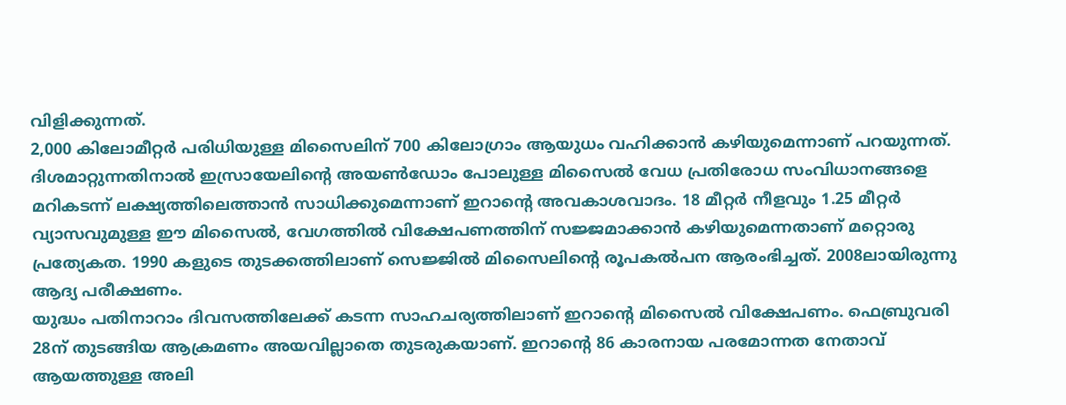വിളിക്കുന്നത്.
2,000 കിലോമീറ്റർ പരിധിയുള്ള മിസൈലിന് 700 കിലോഗ്രാം ആയുധം വഹിക്കാൻ കഴിയുമെന്നാണ് പറയുന്നത്. ദിശമാറ്റുന്നതിനാൽ ഇസ്രായേലിന്റെ അയൺഡോം പോലുള്ള മിസൈൽ വേധ പ്രതിരോധ സംവിധാനങ്ങളെ മറികടന്ന് ലക്ഷ്യത്തിലെത്താൻ സാധിക്കുമെന്നാണ് ഇറാന്റെ അവകാശവാദം. 18 മീറ്റർ നീളവും 1.25 മീറ്റർ വ്യാസവുമുള്ള ഈ മിസൈൽ, വേഗത്തിൽ വിക്ഷേപണത്തിന് സജ്ജമാക്കാൻ കഴിയുമെന്നതാണ് മറ്റൊരു പ്രത്യേകത. 1990 കളുടെ തുടക്കത്തിലാണ് സെജ്ജിൽ മിസൈലിന്റെ രൂപകൽപന ആരംഭിച്ചത്. 2008ലായിരുന്നു ആദ്യ പരീക്ഷണം.
യുദ്ധം പതിനാറാം ദിവസത്തിലേക്ക് കടന്ന സാഹചര്യത്തിലാണ് ഇറാന്റെ മിസൈൽ വിക്ഷേപണം. ഫെബ്രുവരി 28ന് തുടങ്ങിയ ആക്രമണം അയവില്ലാതെ തുടരുകയാണ്. ഇറാന്റെ 86 കാരനായ പരമോന്നത നേതാവ് ആയത്തുള്ള അലി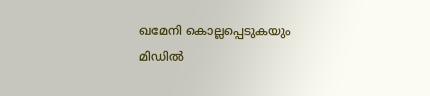ഖമേനി കൊല്ലപ്പെടുകയും മിഡിൽ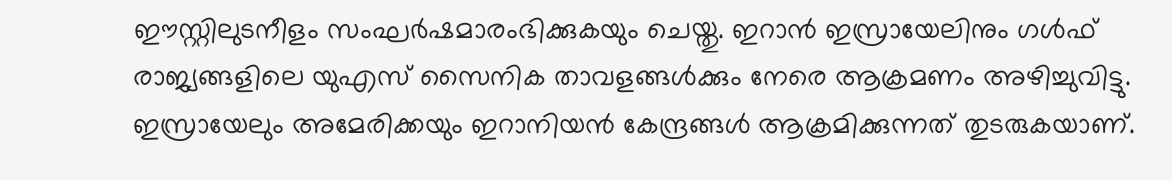ഈസ്റ്റിലുടനീളം സംഘർഷമാരംഭിക്കുകയും ചെയ്തു. ഇറാൻ ഇസ്രായേലിനും ഗൾഫ് രാജ്യങ്ങളിലെ യുഎസ് സൈനിക താവളങ്ങൾക്കും നേരെ ആക്രമണം അഴിച്ചുവിട്ടു. ഇസ്രായേലും അമേരിക്കയും ഇറാനിയൻ കേന്ദ്രങ്ങൾ ആക്രമിക്കുന്നത് തുടരുകയാണ്.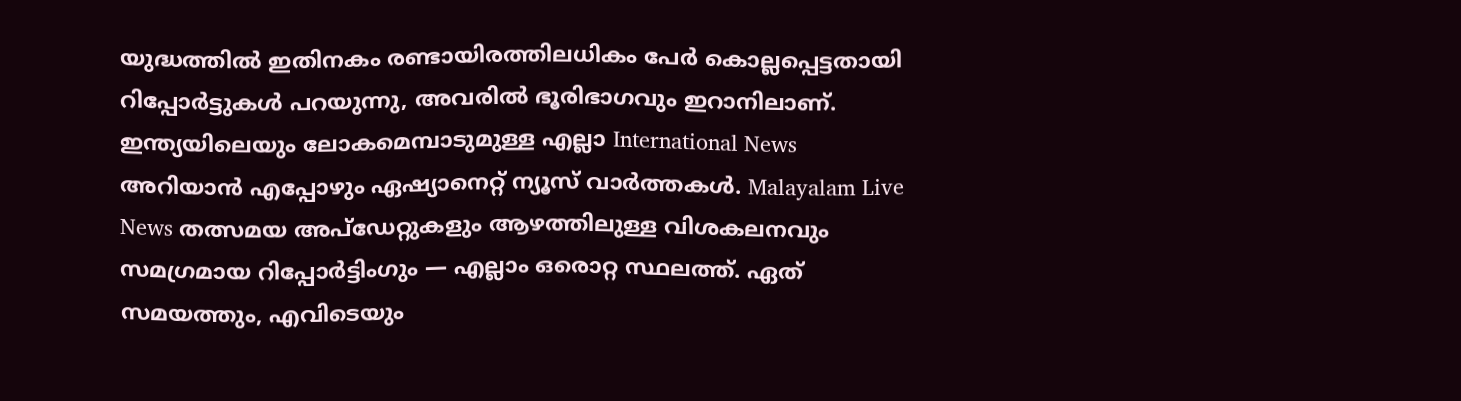യുദ്ധത്തിൽ ഇതിനകം രണ്ടായിരത്തിലധികം പേർ കൊല്ലപ്പെട്ടതായി റിപ്പോർട്ടുകൾ പറയുന്നു, അവരിൽ ഭൂരിഭാഗവും ഇറാനിലാണ്.
ഇന്ത്യയിലെയും ലോകമെമ്പാടുമുള്ള എല്ലാ International News അറിയാൻ എപ്പോഴും ഏഷ്യാനെറ്റ് ന്യൂസ് വാർത്തകൾ. Malayalam Live News തത്സമയ അപ്ഡേറ്റുകളും ആഴത്തിലുള്ള വിശകലനവും സമഗ്രമായ റിപ്പോർട്ടിംഗും — എല്ലാം ഒരൊറ്റ സ്ഥലത്ത്. ഏത് സമയത്തും, എവിടെയും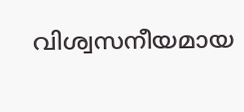വിശ്വസനീയമായ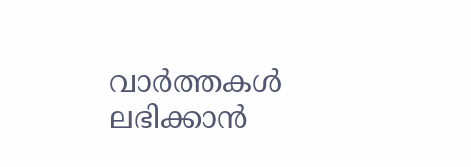വാർത്തകൾ ലഭിക്കാൻ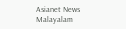Asianet News Malayalam